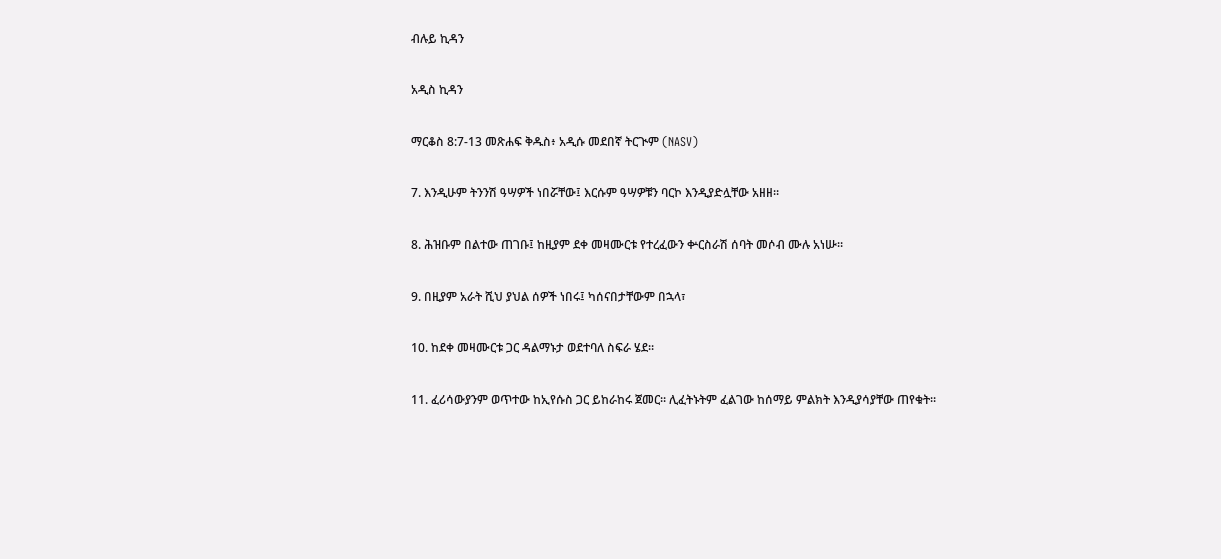ብሉይ ኪዳን

አዲስ ኪዳን

ማርቆስ 8:7-13 መጽሐፍ ቅዱስ፥ አዲሱ መደበኛ ትርጒም (NASV)

7. እንዲሁም ትንንሽ ዓሣዎች ነበሯቸው፤ እርሱም ዓሣዎቹን ባርኮ እንዲያድሏቸው አዘዘ።

8. ሕዝቡም በልተው ጠገቡ፤ ከዚያም ደቀ መዛሙርቱ የተረፈውን ቍርስራሽ ሰባት መሶብ ሙሉ አነሡ።

9. በዚያም አራት ሺህ ያህል ሰዎች ነበሩ፤ ካሰናበታቸውም በኋላ፣

10. ከደቀ መዛሙርቱ ጋር ዳልማኑታ ወደተባለ ስፍራ ሄደ።

11. ፈሪሳውያንም ወጥተው ከኢየሱስ ጋር ይከራከሩ ጀመር። ሊፈትኑትም ፈልገው ከሰማይ ምልክት እንዲያሳያቸው ጠየቁት።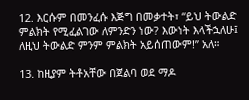12. እርሱም በመንፈሱ እጅግ በመቃተት፣ “ይህ ትውልድ ምልክት የሚፈልገው ለምንድን ነው? እውነት እላችኋለሁ፤ ለዚህ ትውልድ ምንም ምልክት አይሰጠውም!” አለ።

13. ከዚያም ትቶአቸው በጀልባ ወደ ማዶ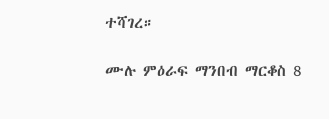ተሻገረ።

ሙሉ ምዕራፍ ማንበብ ማርቆስ 8